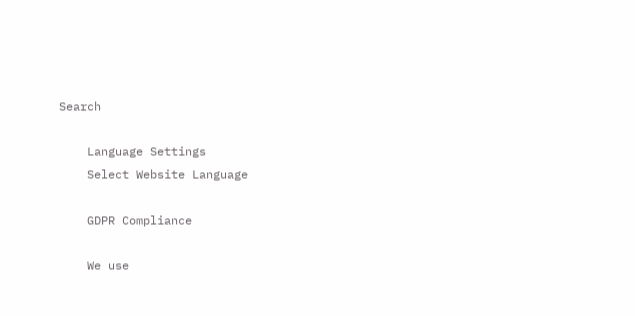Search

    Language Settings
    Select Website Language

    GDPR Compliance

    We use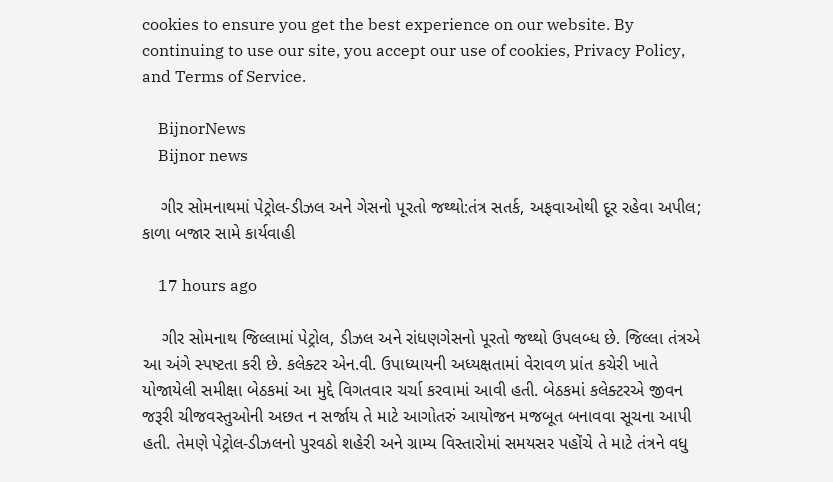cookies to ensure you get the best experience on our website. By continuing to use our site, you accept our use of cookies, Privacy Policy, and Terms of Service.

    BijnorNews
    Bijnor news

    ગીર સોમનાથમાં પેટ્રોલ-ડીઝલ અને ગેસનો પૂરતો જથ્થો:તંત્ર સતર્ક, અફવાઓથી દૂર રહેવા અપીલ; કાળા બજાર સામે કાર્યવાહી

    17 hours ago

    ગીર સોમનાથ જિલ્લામાં પેટ્રોલ, ડીઝલ અને રાંધણગેસનો પૂરતો જથ્થો ઉપલબ્ધ છે. જિલ્લા તંત્રએ આ અંગે સ્પષ્ટતા કરી છે. કલેક્ટર એન.વી. ઉપાધ્યાયની અધ્યક્ષતામાં વેરાવળ પ્રાંત કચેરી ખાતે યોજાયેલી સમીક્ષા બેઠકમાં આ મુદ્દે વિગતવાર ચર્ચા કરવામાં આવી હતી. બેઠકમાં કલેક્ટરએ જીવન જરૂરી ચીજવસ્તુઓની અછત ન સર્જાય તે માટે આગોતરું આયોજન મજબૂત બનાવવા સૂચના આપી હતી. તેમણે પેટ્રોલ-ડીઝલનો પુરવઠો શહેરી અને ગ્રામ્ય વિસ્તારોમાં સમયસર પહોંચે તે માટે તંત્રને વધુ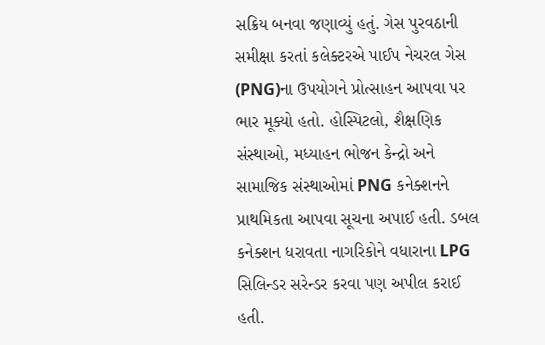સક્રિય બનવા જણાવ્યું હતું. ગેસ પુરવઠાની સમીક્ષા કરતાં કલેક્ટરએ પાઈપ નેચરલ ગેસ (PNG)ના ઉપયોગને પ્રોત્સાહન આપવા પર ભાર મૂક્યો હતો. હોસ્પિટલો, શૈક્ષણિક સંસ્થાઓ, મધ્યાહન ભોજન કેન્દ્રો અને સામાજિક સંસ્થાઓમાં PNG કનેક્શનને પ્રાથમિકતા આપવા સૂચના અપાઈ હતી. ડબલ કનેક્શન ધરાવતા નાગરિકોને વધારાના LPG સિલિન્ડર સરેન્ડર કરવા પણ અપીલ કરાઈ હતી.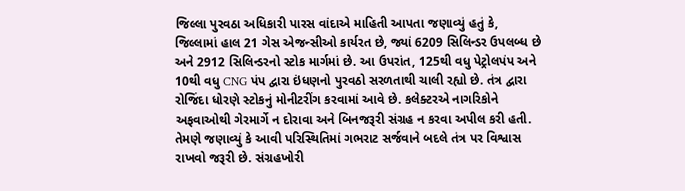જિલ્લા પુરવઠા અધિકારી પારસ વાંદાએ માહિતી આપતા જણાવ્યું હતું કે, જિલ્લામાં હાલ 21 ગેસ એજન્સીઓ કાર્યરત છે, જ્યાં 6209 સિલિન્ડર ઉપલબ્ધ છે અને 2912 સિલિન્ડરનો સ્ટોક માર્ગમાં છે. આ ઉપરાંત, 125થી વધુ પેટ્રોલપંપ અને 10થી વધુ CNG પંપ દ્વારા ઇંધણનો પુરવઠો સરળતાથી ચાલી રહ્યો છે. તંત્ર દ્વારા રોજિંદા ધોરણે સ્ટોકનું મોનીટરીંગ કરવામાં આવે છે. કલેક્ટરએ નાગરિકોને અફવાઓથી ગેરમાર્ગે ન દોરાવા અને બિનજરૂરી સંગ્રહ ન કરવા અપીલ કરી હતી. તેમણે જણાવ્યું કે આવી પરિસ્થિતિમાં ગભરાટ સર્જવાને બદલે તંત્ર પર વિશ્વાસ રાખવો જરૂરી છે. સંગ્રહખોરી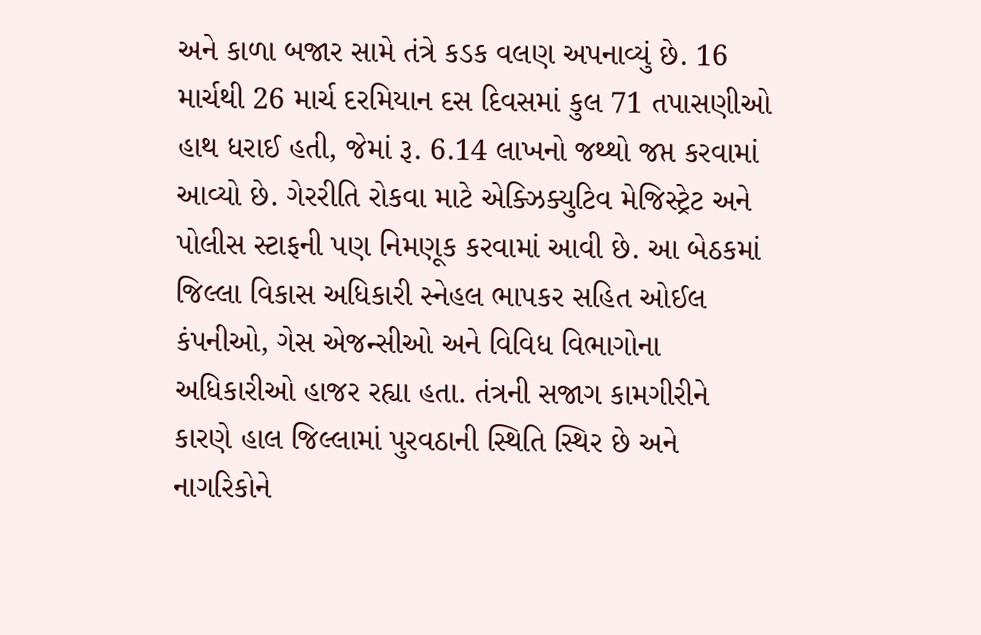અને કાળા બજાર સામે તંત્રે કડક વલણ અપનાવ્યું છે. 16 માર્ચથી 26 માર્ચ દરમિયાન દસ દિવસમાં કુલ 71 તપાસણીઓ હાથ ધરાઈ હતી, જેમાં રૂ. 6.14 લાખનો જથ્થો જપ્ત કરવામાં આવ્યો છે. ગેરરીતિ રોકવા માટે એક્ઝિક્યુટિવ મેજિસ્ટ્રેટ અને પોલીસ સ્ટાફની પણ નિમણૂક કરવામાં આવી છે. આ બેઠકમાં જિલ્લા વિકાસ અધિકારી સ્નેહલ ભાપકર સહિત ઓઈલ કંપનીઓ, ગેસ એજન્સીઓ અને વિવિધ વિભાગોના અધિકારીઓ હાજર રહ્યા હતા. તંત્રની સજાગ કામગીરીને કારણે હાલ જિલ્લામાં પુરવઠાની સ્થિતિ સ્થિર છે અને નાગરિકોને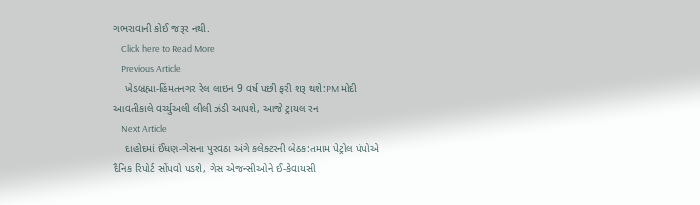ગભરાવાની કોઈ જરૂર નથી.
    Click here to Read More
    Previous Article
    ખેડબ્રહ્મા-હિંમતનગર રેલ લાઇન 9 વર્ષ પછી ફરી શરૂ થશે:PM મોદી આવતીકાલે વર્ચ્યુઅલી લીલી ઝંડી આપશે, આજે ટ્રાયલ રન
    Next Article
    દાહોદમાં ઈંધણ-ગેસના પુરવઠા અંગે કલેક્ટરની બેઠક:તમામ પેટ્રોલ પંપોએ દૈનિક રિપોર્ટ સોંપવો પડશે, ગેસ એજન્સીઓને ઈ-કેવાયસી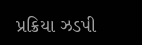પ્રક્રિયા ઝડપી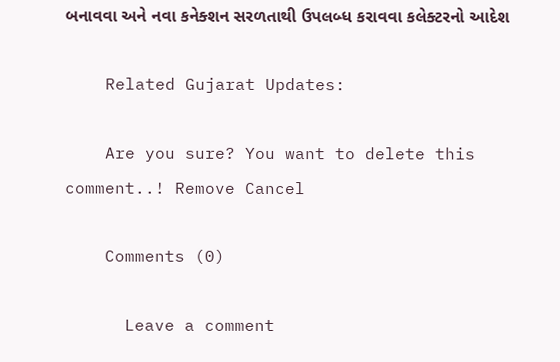બનાવવા અને નવા કનેક્શન સરળતાથી ઉપલબ્ધ કરાવવા કલેક્ટરનો આદેશ

    Related Gujarat Updates:

    Are you sure? You want to delete this comment..! Remove Cancel

    Comments (0)

      Leave a comment